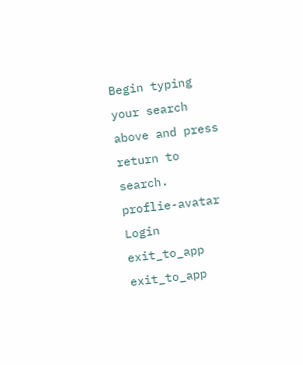Begin typing your search above and press return to search.
proflie-avatar
Login
exit_to_app
exit_to_app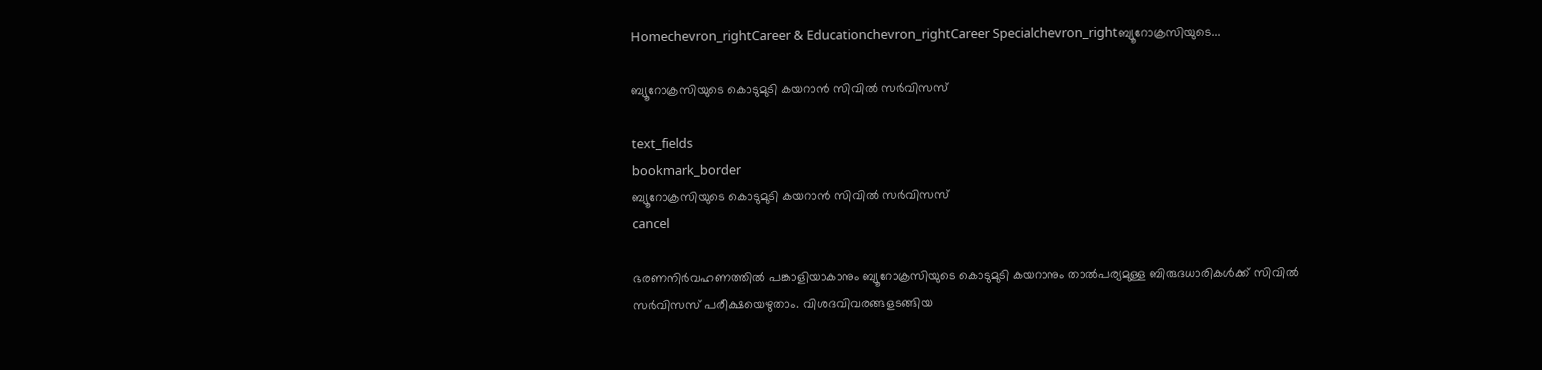Homechevron_rightCareer & Educationchevron_rightCareer Specialchevron_rightബ്യൂറോക്രസിയുടെ...

ബ്യൂറോക്രസിയുടെ കൊടുമുടി കയറാൻ സിവിൽ സർവിസസ്

text_fields
bookmark_border
ബ്യൂറോക്രസിയുടെ കൊടുമുടി കയറാൻ സിവിൽ സർവിസസ്
cancel

ഭരണനിർവഹണത്തിൽ പങ്കാളിയാകാനും ബ്യൂറോക്രസിയുടെ കൊടുമുടി കയറാനും താൽപര്യമുള്ള ബിരുദധാരികൾക്ക് സിവിൽ സർവിസസ് പരീക്ഷയെഴുതാം. വിശദവിവരങ്ങളടങ്ങിയ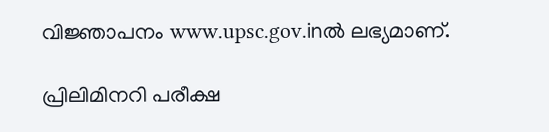വിജ്ഞാപനം www.upsc.gov.inൽ ലഭ്യമാണ്.

പ്രിലിമിനറി പരീക്ഷ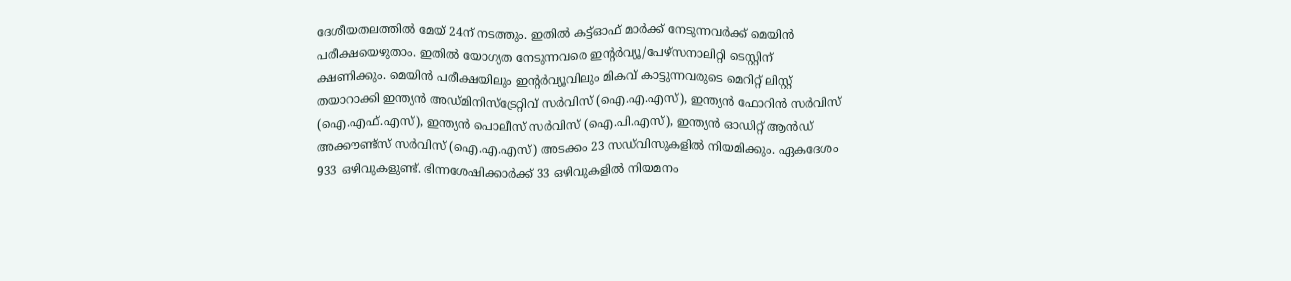ദേശീയതലത്തിൽ മേയ് 24ന് നടത്തും. ഇതിൽ കട്ട്ഓഫ് മാർക്ക് നേടുന്നവർക്ക് മെയിൻ പരീക്ഷയെഴുതാം. ഇതിൽ യോഗ്യത നേടുന്നവരെ ഇന്റർവ്യൂ/പേഴ്സനാലിറ്റി ടെസ്റ്റിന് ക്ഷണിക്കും. മെയിൻ പരീക്ഷയിലും ഇന്റർവ്യൂവിലും മികവ് കാട്ടുന്നവരുടെ മെറിറ്റ് ലിസ്റ്റ് തയാറാക്കി ഇന്ത്യൻ അഡ്മിനിസ്ട്രേറ്റിവ് സർവിസ് (ഐ.എ.എസ്), ഇന്ത്യൻ ഫോറിൻ സർവിസ് (ഐ.എഫ്.എസ്), ഇന്ത്യൻ പൊലീസ് സർവിസ് (ഐ.പി.എസ്), ഇന്ത്യൻ ഓഡിറ്റ് ആൻഡ് അക്കൗണ്ട്സ് സർവിസ് (ഐ.എ.എസ്) അടക്കം 23 സഡ്‍വിസുകളിൽ നിയമിക്കും. ഏകദേശം 933 ഒഴിവുകളുണ്ട്. ഭിന്നശേഷിക്കാർക്ക് 33 ഒഴിവുകളിൽ നിയമനം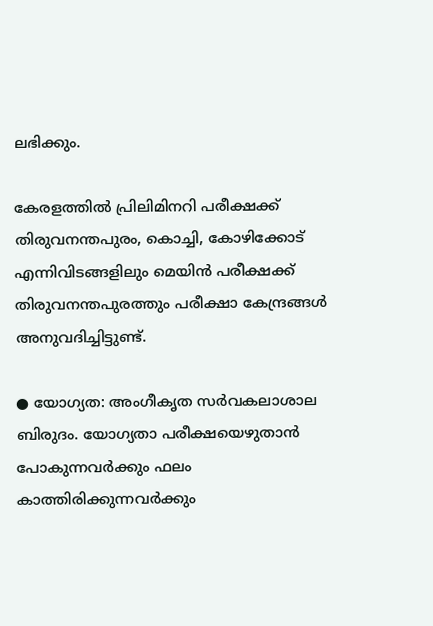ലഭിക്കും.

കേരളത്തിൽ പ്രിലിമിനറി പരീക്ഷക്ക് തിരുവനന്തപുരം, കൊച്ചി, കോഴിക്കോട് എന്നിവിടങ്ങളിലും മെയിൻ പരീക്ഷക്ക് തിരുവനന്തപുരത്തും പരീക്ഷാ കേന്ദ്രങ്ങൾ അനുവദിച്ചിട്ടുണ്ട്.

● യോഗ്യത: അംഗീകൃത സർവകലാശാല ബിരുദം. യോഗ്യതാ പരീക്ഷയെഴുതാൻ പോകുന്നവർക്കും ഫലം കാത്തിരിക്കുന്നവർക്കും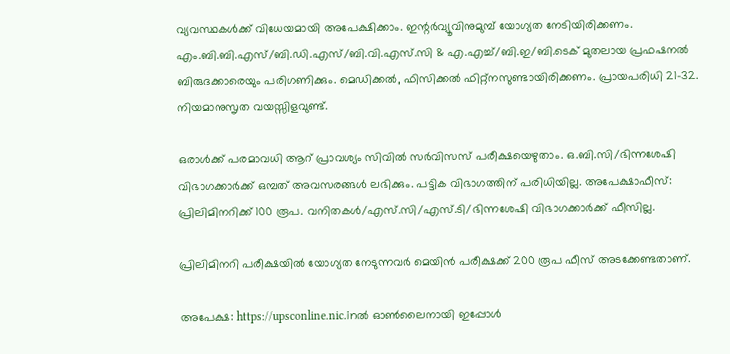വ്യവസ്ഥകൾക്ക് വിധേയമായി അപേക്ഷിക്കാം. ഇന്റർവ്യൂവിനുമുമ്പ് യോഗ്യത നേടിയിരിക്കണം. എം.ബി.ബി.എസ്/ബി.ഡി.എസ്/ബി.വി.എസ്.സി & എ.എച്ച്/ബി.ഇ/ബി.ടെക് മുതലായ പ്രഫഷനൽ ബിരുദക്കാരെയും പരിഗണിക്കും. മെഡിക്കൽ, ഫിസിക്കൽ ഫിറ്റ്നസുണ്ടായിരിക്കണം. പ്രായപരിധി 21-32. നിയമാനുസൃത വയസ്സിളവുണ്ട്.

ഒരാൾക്ക് പരമാവധി ആറ് പ്രാവശ്യം സിവിൽ സർവിസസ് പരീക്ഷയെഴുതാം. ഒ.ബി.സി/ഭിന്നശേഷി വിഭാഗക്കാർക്ക് ഒമ്പത് അവസരങ്ങൾ ലഭിക്കും. പട്ടിക വിഭാഗത്തിന് പരിധിയില്ല. അപേക്ഷാഫീസ്: പ്രിലിമിനറിക്ക് 100 രൂപ. വനിതകൾ/എസ്.സി/എസ്.ടി/ഭിന്നശേഷി വിഭാഗക്കാർക്ക് ഫീസില്ല.

പ്രിലിമിനറി പരീക്ഷയിൽ യോഗ്യത നേടുന്നവർ മെയിൻ പരീക്ഷക്ക് 200 രൂപ ഫീസ് അടക്കേണ്ടതാണ്.

അപേക്ഷ: https://upsconline.nic.inൽ ഓൺലൈനായി ഇപ്പോൾ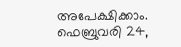അപേക്ഷിക്കാം. ഫെബ്രുവരി 24,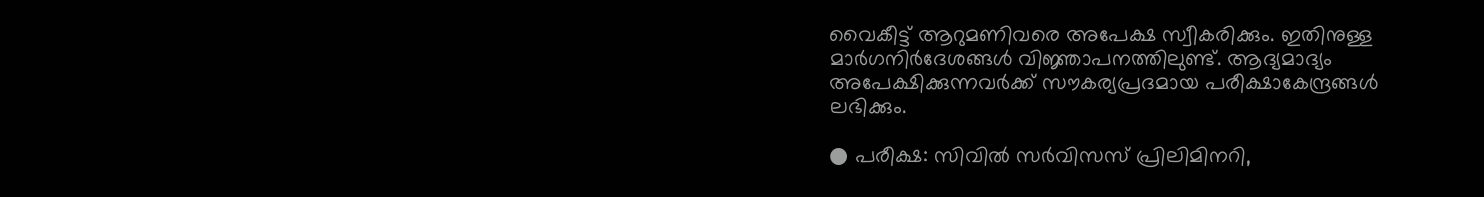വൈകീട്ട് ആറുമണിവരെ അപേക്ഷ സ്വീകരിക്കും. ഇതിനുള്ള മാർഗനിർദേശങ്ങൾ വിജ്ഞാപനത്തിലുണ്ട്. ആദ്യമാദ്യം അപേക്ഷിക്കുന്നവർക്ക് സൗകര്യപ്രദമായ പരീക്ഷാകേന്ദ്രങ്ങൾ ലഭിക്കും.

● പരീക്ഷ: സിവിൽ സർവിസസ് പ്രിലിമിനറി,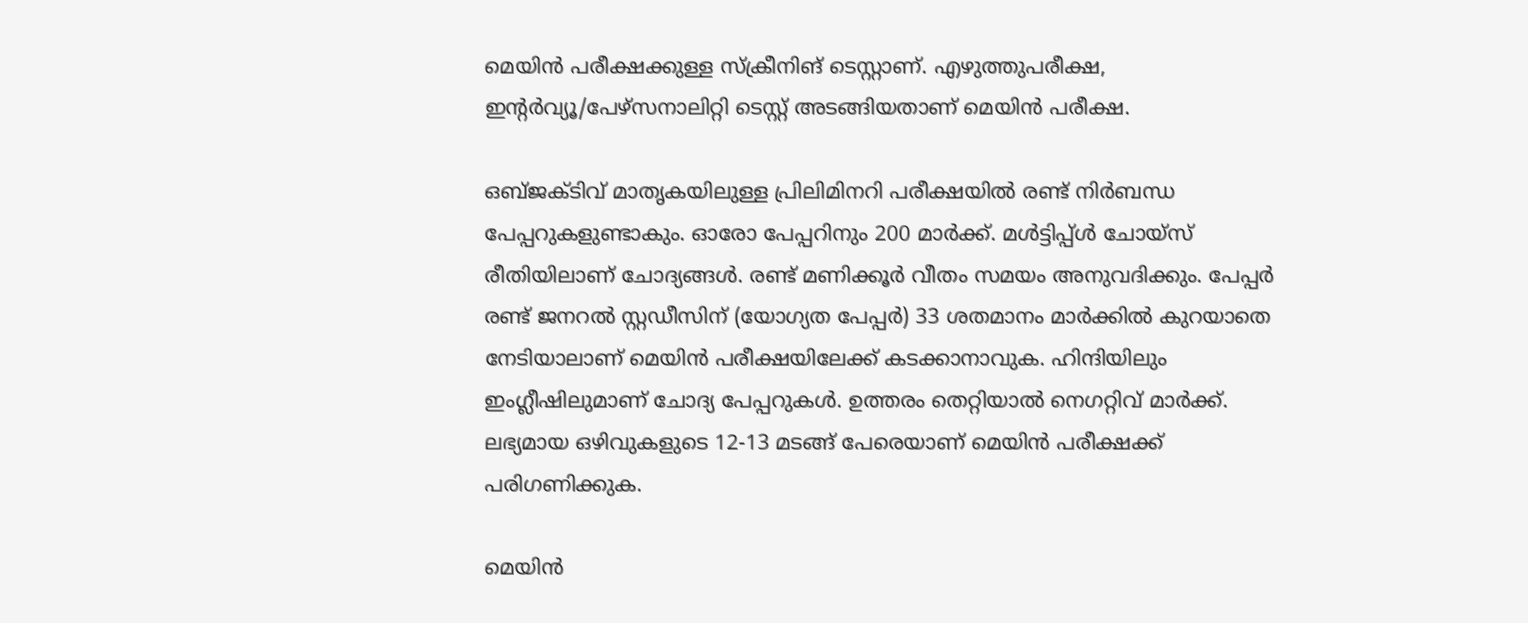മെയിൻ പരീക്ഷക്കുള്ള സ്ക്രീനിങ് ടെസ്റ്റാണ്. എഴുത്തുപരീക്ഷ, ഇന്റർവ്യൂ/പേഴ്സനാലിറ്റി ടെസ്റ്റ് അടങ്ങിയതാണ് മെയിൻ പരീക്ഷ.

ഒബ്ജക്ടിവ് മാതൃകയിലുള്ള പ്രിലിമിനറി പരീക്ഷയിൽ രണ്ട് നിർബന്ധ പേപ്പറുകളുണ്ടാകും. ഓരോ പേപ്പറിനും 200 മാർക്ക്. മൾട്ടിപ്പ്ൾ ചോയ്സ് രീതിയിലാണ് ചോദ്യങ്ങൾ. രണ്ട് മണിക്കൂർ വീതം സമയം അനുവദിക്കും. പേപ്പർ രണ്ട് ജനറൽ സ്റ്റഡീസിന് (യോഗ്യത പേപ്പർ) 33 ശതമാനം മാർക്കിൽ കുറയാതെ നേടിയാലാണ് മെയിൻ പരീക്ഷയിലേക്ക് കടക്കാനാവുക. ഹിന്ദിയിലും ഇംഗ്ലീഷിലുമാണ് ചോദ്യ പേപ്പറുകൾ. ഉത്തരം തെറ്റിയാൽ നെഗറ്റിവ് മാർക്ക്. ലഭ്യമായ ഒഴിവുകളുടെ 12-13 മടങ്ങ് പേരെയാണ് മെയിൻ പരീക്ഷക്ക് പരിഗണിക്കുക.

മെയിൻ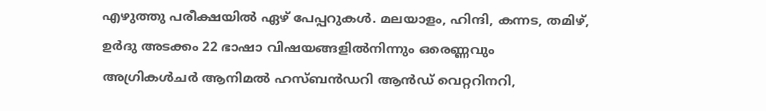എഴുത്തു പരീക്ഷയിൽ ഏഴ് പേപ്പറുകൾ. മലയാളം, ഹിന്ദി, കന്നട, തമിഴ്, ഉർദു അടക്കം 22 ഭാഷാ വിഷയങ്ങളിൽനിന്നും ഒരെണ്ണവും അഗ്രികൾചർ ആനിമൽ ഹസ്ബൻഡറി ആൻഡ് വെറ്ററിനറി,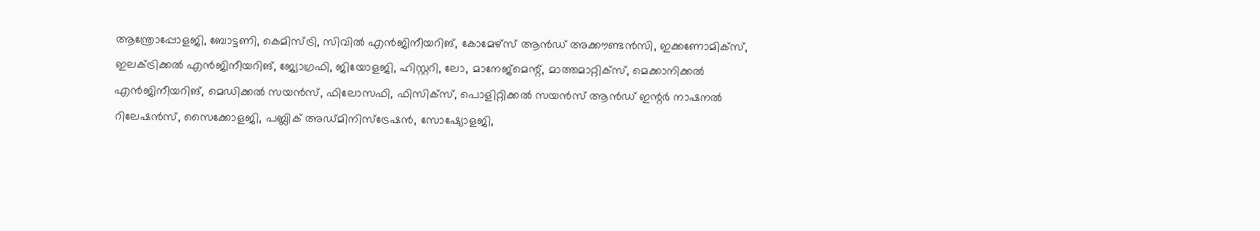ആന്ത്രോപ്പോളജി, ബോട്ടണി, കെമിസ്ട്രി, സിവിൽ എൻജിനീയറിങ്, കോമേഴ്സ് ആൻഡ് അക്കൗണ്ടൻസി, ഇക്കണോമിക്സ്, ഇലക്ട്രിക്കൽ എൻജിനീയറിങ്, ജ്യോഗ്രഫി, ജിയോളജി, ഹിസ്റ്ററി, ലോ, മാനേജ്മെന്റ്, മാത്തമാറ്റിക്സ്, മെക്കാനിക്കൽ എൻജിനീയറിങ്, മെഡിക്കൽ സയൻസ്, ഫിലോസഫി, ഫിസിക്സ്, പൊളിറ്റിക്കൽ സയൻസ് ആൻഡ് ഇന്റർ നാഷനൽ റിലേഷൻസ്, സൈക്കോളജി, പബ്ലിക് അഡ്മിനിസ്ട്രേഷൻ, സോഷ്യോളജി,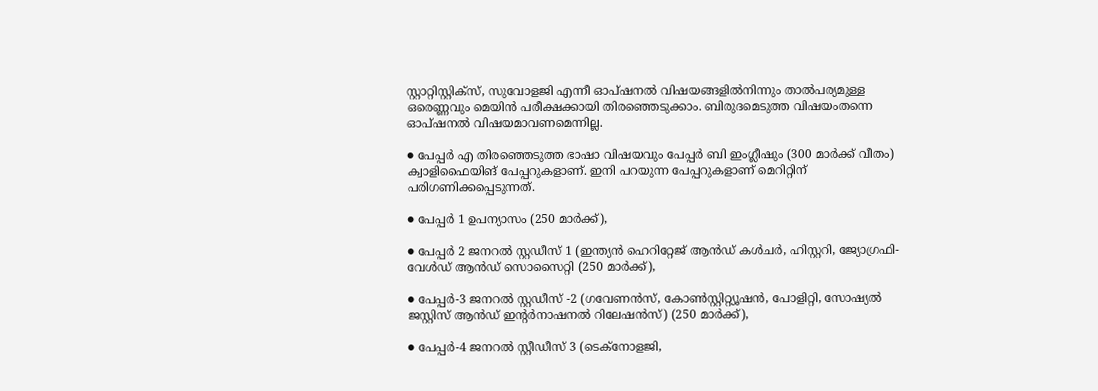സ്റ്റാറ്റിസ്റ്റിക്സ്, സുവോളജി എന്നീ ഓപ്ഷനൽ വിഷയങ്ങളിൽനിന്നും താൽപര്യമുള്ള ഒരെണ്ണവും മെയിൻ പരീക്ഷക്കായി തിരഞ്ഞെടുക്കാം. ബിരുദമെടുത്ത വിഷയംതന്നെ ഓപ്ഷനൽ വിഷയമാവണമെന്നില്ല.

● പേപ്പർ എ തിരഞ്ഞെടുത്ത ഭാഷാ വിഷയവും പേപ്പർ ബി ഇംഗ്ലീഷും (300 മാർക്ക് വീതം) ക്വാളിഫൈയിങ് പേപ്പറുകളാണ്. ഇനി പറയുന്ന പേപ്പറുകളാണ് മെറിറ്റിന് പരിഗണിക്കപ്പെടുന്നത്.

● പേപ്പർ 1 ഉപന്യാസം (250 മാർക്ക്),

● പേപ്പർ 2 ജനറൽ സ്റ്റഡീസ് 1 (ഇന്ത്യൻ ഹെറിറ്റേജ് ആൻഡ് കൾചർ, ഹിസ്റ്ററി, ജ്യോഗ്രഫി- വേൾഡ് ആൻഡ് സൊസൈറ്റി (250 മാർക്ക്),

● പേപ്പർ-3 ജനറൽ സ്റ്റഡീസ് -2 (ഗവേണൻസ്, കോൺസ്റ്റിറ്റ്യൂഷൻ, പോളിറ്റി, സോഷ്യൽ ജസ്റ്റിസ് ആൻഡ് ഇന്റർനാഷനൽ റിലേഷൻസ്) (250 മാർക്ക്),

● പേപ്പർ-4 ജനറൽ സ്റ്റീഡീസ് 3 (ടെക്നോളജി,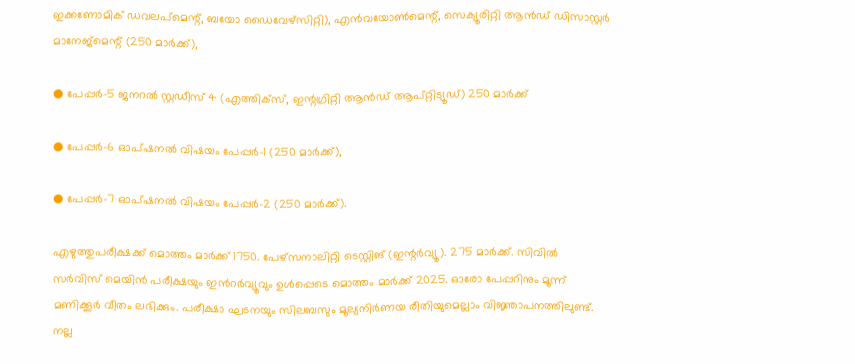ഇക്കണോമിക് ഡവലപ്മെന്റ്, ബയോ ഡൈവേഴ്സിറ്റി), എൻവയോൺമെന്റ്, സെക്യൂരിറ്റി ആൻഡ് ഡിസാസ്റ്റർ മാനേജ്മെന്റ് (250 മാർക്ക്),

● പേപ്പർ-5 ജനറൽ സ്റ്റഡീസ് 4 (എത്തിക്സ്, ഇന്റഗ്രിറ്റി ആൻഡ് ആപ്റ്റിട്യൂഡ്) 250 മാർക്ക്

● പേപ്പർ-6 ഓപ്ഷനൽ വിഷയം പേപ്പർ-1 (250 മാർക്ക്),

● പേപ്പർ-7 ഓപ്ഷനൽ വിഷയം പേപ്പർ-2 (250 മാർക്ക്).

എഴുത്തുപരീക്ഷക്ക് മൊത്തം മാർക്ക് 1750. പേഴ്സനാലിറ്റി ടെസ്റ്റിങ് (ഇന്റർവ്യൂ). 275 മാർക്ക്. സിവിൽ സർവിസ് മെയിൻ പരീക്ഷയും ഇൻറർവ്യൂവും ഉൾപ്പെടെ മൊത്തം മാർക്ക് 2025. ഓരോ പേപ്പറിനും മൂന്ന് മണിക്കൂർ വീതം ലഭിക്കും. പരീക്ഷാ ഘടനയും സിലബസും മൂല്യനിർണയ രീതിയുമെല്ലാം വിജ്ഞാപനത്തിലുണ്ട്. നല്ല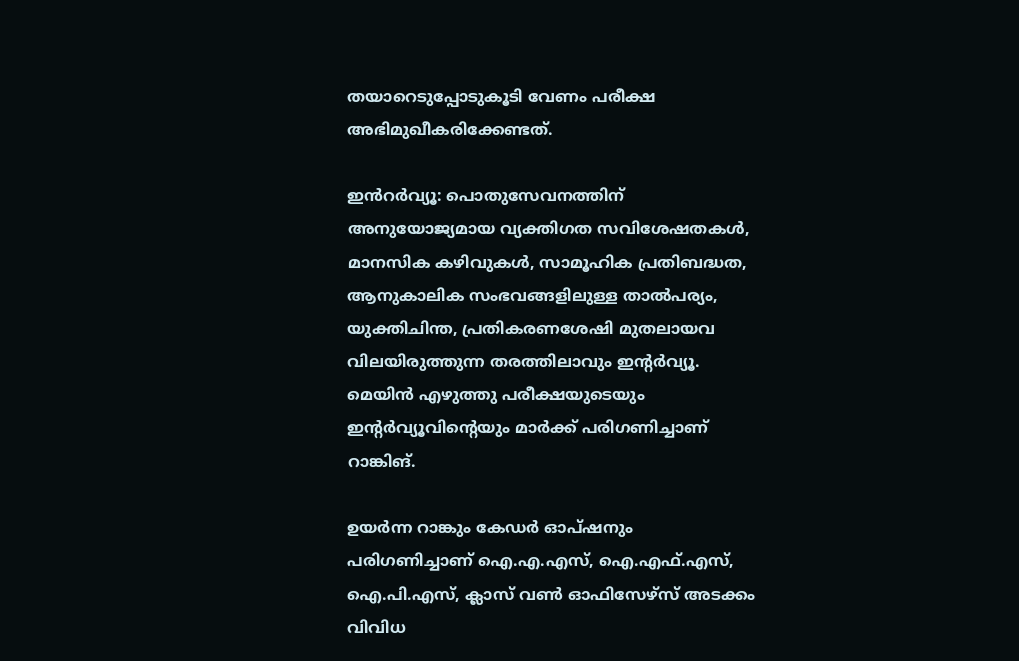തയാറെടുപ്പോടുകൂടി വേണം പരീക്ഷ അഭിമുഖീകരിക്കേണ്ടത്.

ഇൻറർവ്യൂ: പൊതുസേവനത്തിന് അനുയോജ്യമായ വ്യക്തിഗത സവിശേഷതകൾ, മാനസിക കഴിവുകൾ, സാമൂഹിക പ്രതിബദ്ധത, ആനുകാലിക സംഭവങ്ങളിലുള്ള താൽപര്യം, യുക്തിചിന്ത, പ്രതികരണശേഷി മുതലായവ വിലയിരുത്തുന്ന തരത്തിലാവും ഇന്റർവ്യൂ. മെയിൻ എഴുത്തു പരീക്ഷയുടെയും ഇന്റർവ്യൂവിന്റെയും മാർക്ക് പരിഗണിച്ചാണ് റാങ്കിങ്.

ഉയർന്ന റാങ്കും കേഡർ ഓപ്ഷനും പരിഗണിച്ചാണ് ഐ.എ.എസ്, ഐ.എഫ്.എസ്, ഐ.പി.എസ്, ക്ലാസ് വൺ ഓഫിസേഴ്സ് അടക്കം വിവിധ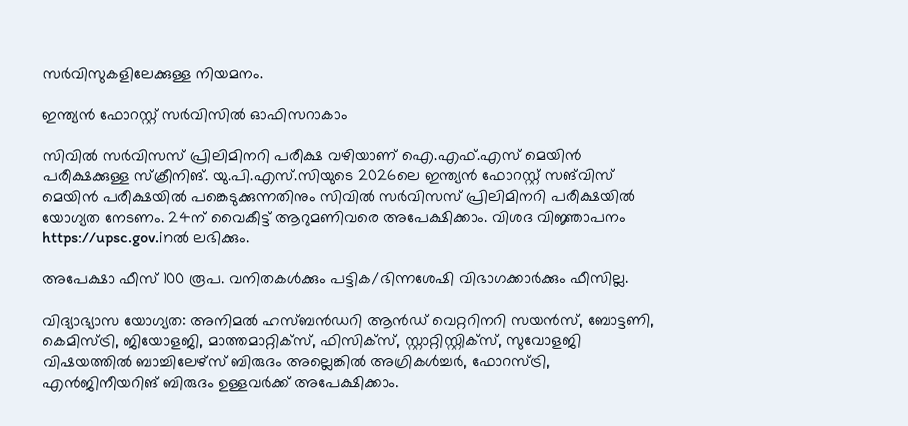സർവിസുകളിലേക്കുള്ള നിയമനം.

ഇന്ത്യൻ ഫോറസ്റ്റ് സർവിസിൽ ഓഫിസറാകാം

സിവിൽ സർവിസസ് പ്രിലിമിനറി പരീക്ഷ വഴിയാണ് ഐ.എഫ്.എസ് മെയിൻ പരീക്ഷക്കുള്ള സ്ക്രീനിങ്. യു.പി.എസ്.സിയുടെ 2026ലെ ഇന്ത്യൻ ഫോറസ്റ്റ് സങ്‍വിസ് മെയിൻ പരീക്ഷയിൽ പങ്കെടുക്കുന്നതിനും സിവിൽ സർവിസസ് പ്രിലിമിനറി പരീക്ഷയിൽ യോഗ്യത നേടണം. 24ന് വൈകീട്ട് ആറുമണിവരെ അപേക്ഷിക്കാം. വിശദ വിജ്ഞാപനം https://upsc.gov.inൽ ലഭിക്കും.

അപേക്ഷാ ഫീസ് 100 രൂപ. വനിതകൾക്കും പട്ടിക/ഭിന്നശേഷി വിഭാഗക്കാർക്കും ഫീസില്ല.

വിദ്യാഭ്യാസ യോഗ്യത: അനിമൽ ഹസ്ബൻഡറി ആൻഡ് വെറ്ററിനറി സയൻസ്, ബോട്ടണി, കെമിസ്ട്രി, ജിയോളജി, മാത്തമാറ്റിക്സ്, ഫിസിക്സ്, സ്റ്റാറ്റിസ്റ്റിക്സ്, സുവോളജി വിഷയത്തിൽ ബാച്ചിലേഴ്സ് ബിരുദം അല്ലെങ്കിൽ അഗ്രികൾച്ചർ, ഫോറസ്ട്രി, എൻജിനീയറിങ് ബിരുദം ഉള്ളവർക്ക് അപേക്ഷിക്കാം.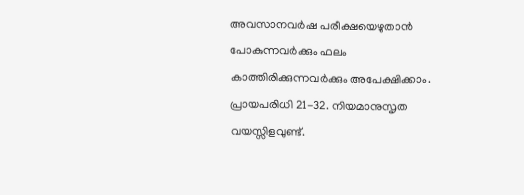അവസാനവർഷ പരീക്ഷയെഴുതാൻ പോകുന്നവർക്കും ഫലം കാത്തിരിക്കുന്നവർക്കും അപേക്ഷിക്കാം. പ്രായപരിധി 21-32. നിയമാനുസൃത വയസ്സിളവുണ്ട്.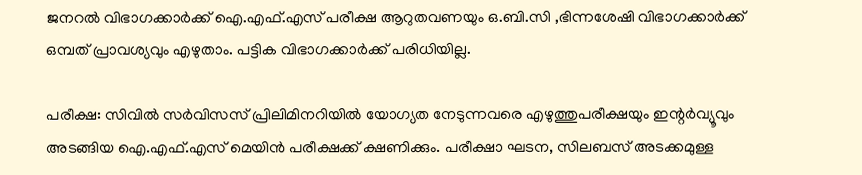ജനറൽ വിഭാഗക്കാർക്ക് ഐ.എഫ്.എസ് പരീക്ഷ ആറുതവണയും ഒ.ബി.സി ,ഭിന്നശേഷി വിഭാഗക്കാർക്ക് ഒമ്പത് പ്രാവശ്യവും എഴുതാം. പട്ടിക വിഭാഗക്കാർക്ക് പരിധിയില്ല.

പരീക്ഷ: സിവിൽ സർവിസസ് പ്രിലിമിനറിയിൽ യോഗ്യത നേടുന്നവരെ എഴുത്തുപരീക്ഷയും ഇന്റർവ്യൂവും അടങ്ങിയ ഐ.എഫ്.എസ് മെയിൻ പരീക്ഷക്ക് ക്ഷണിക്കും. പരീക്ഷാ ഘടന, സിലബസ് അടക്കമുള്ള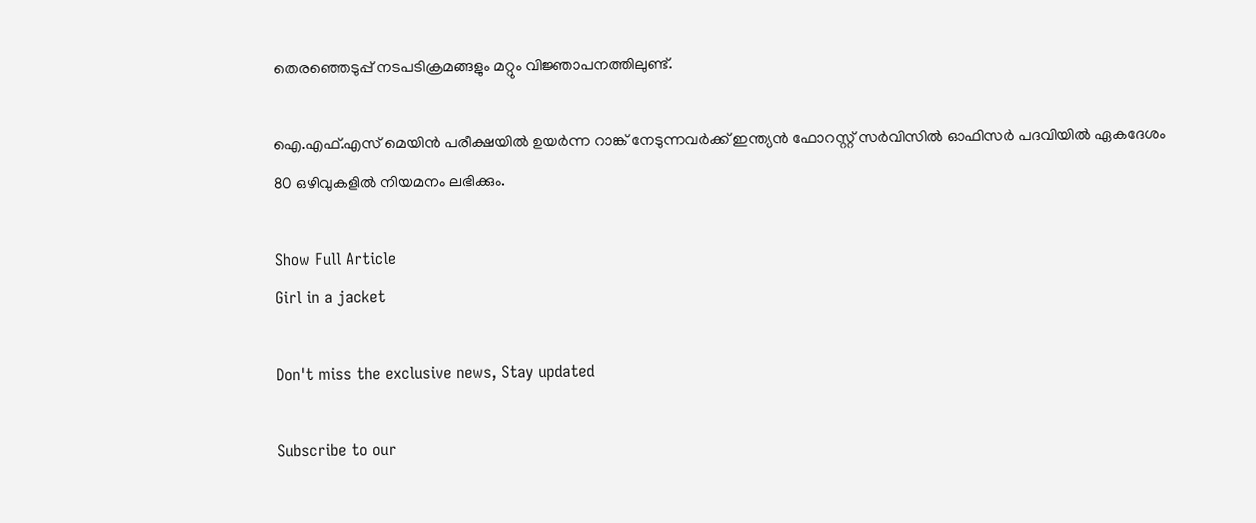തെരഞ്ഞെടുപ്പ് നടപടിക്രമങ്ങളും മറ്റും വിജ്ഞാപനത്തിലുണ്ട്.

ഐ.എഫ്.എസ് മെയിൻ പരീക്ഷയിൽ ഉയർന്ന റാങ്ക് നേടുന്നവർക്ക് ഇന്ത്യൻ ഫോറസ്റ്റ് സർവിസിൽ ഓഫിസർ പദവിയിൽ ഏകദേശം 80 ഒഴിവുകളിൽ നിയമനം ലഭിക്കും.

Show Full Article
Girl in a jacket

Don't miss the exclusive news, Stay updated

Subscribe to our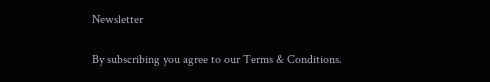Newsletter

By subscribing you agree to our Terms & Conditions.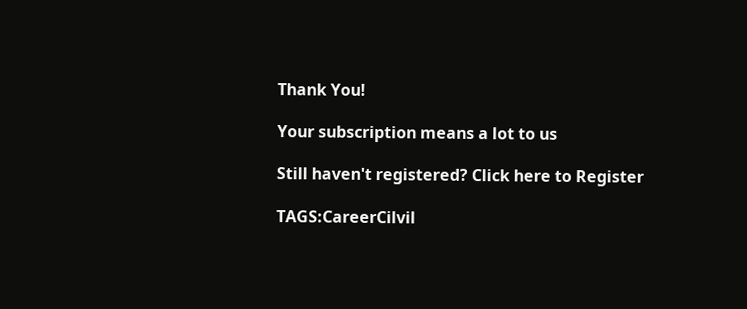Thank You!

Your subscription means a lot to us

Still haven't registered? Click here to Register

TAGS:CareerCilvil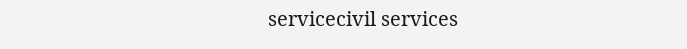servicecivil services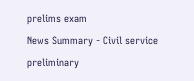prelims exam
News Summary - Civil service preliminary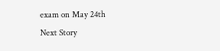exam on May 24th
Next Story